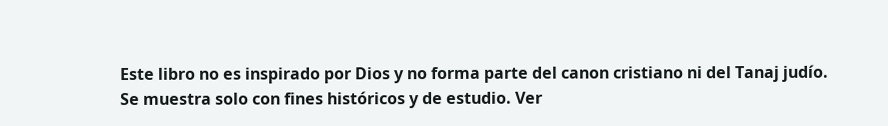Este libro no es inspirado por Dios y no forma parte del canon cristiano ni del Tanaj judío. Se muestra solo con fines históricos y de estudio. Ver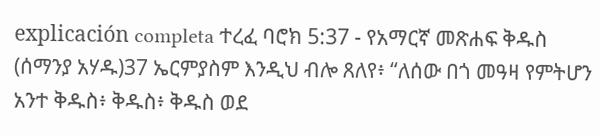explicación completa ተረፈ ባሮክ 5:37 - የአማርኛ መጽሐፍ ቅዱስ (ሰማንያ አሃዱ)37 ኤርምያስም እንዲህ ብሎ ጸለየ፥ “ለሰው በጎ መዓዛ የምትሆን አንተ ቅዱስ፥ ቅዱስ፥ ቅዱስ ወደ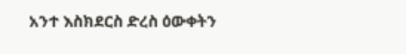አንተ እስክደርስ ድረስ ዕውቀትን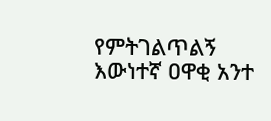የምትገልጥልኝ እውነተኛ ዐዋቂ አንተ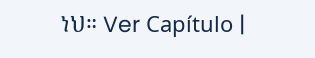ነህ። Ver Capítulo |